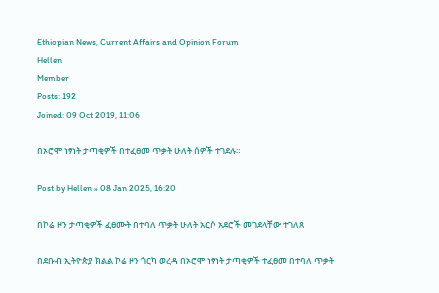Ethiopian News, Current Affairs and Opinion Forum
Hellen
Member
Posts: 192
Joined: 09 Oct 2019, 11:06

በኦሮሞ ነፃነት ታጣቂዎች በተፈፀመ ጥቃት ሁለት ሰዎች ተገደሉ።

Post by Hellen » 08 Jan 2025, 16:20

በኮሬ ዞን ታጣቂዎች ፈፀሙት በተባለ ጥቃት ሁለት አርሶ አደሮች መገደላቸው ተገለጸ

በደቡብ ኢትዮጵያ ክልል ኮሬ ዞን ጎርካ ወረዳ በኦሮሞ ነፃነት ታጣቂዎች ተፈፀመ በተባለ ጥቃት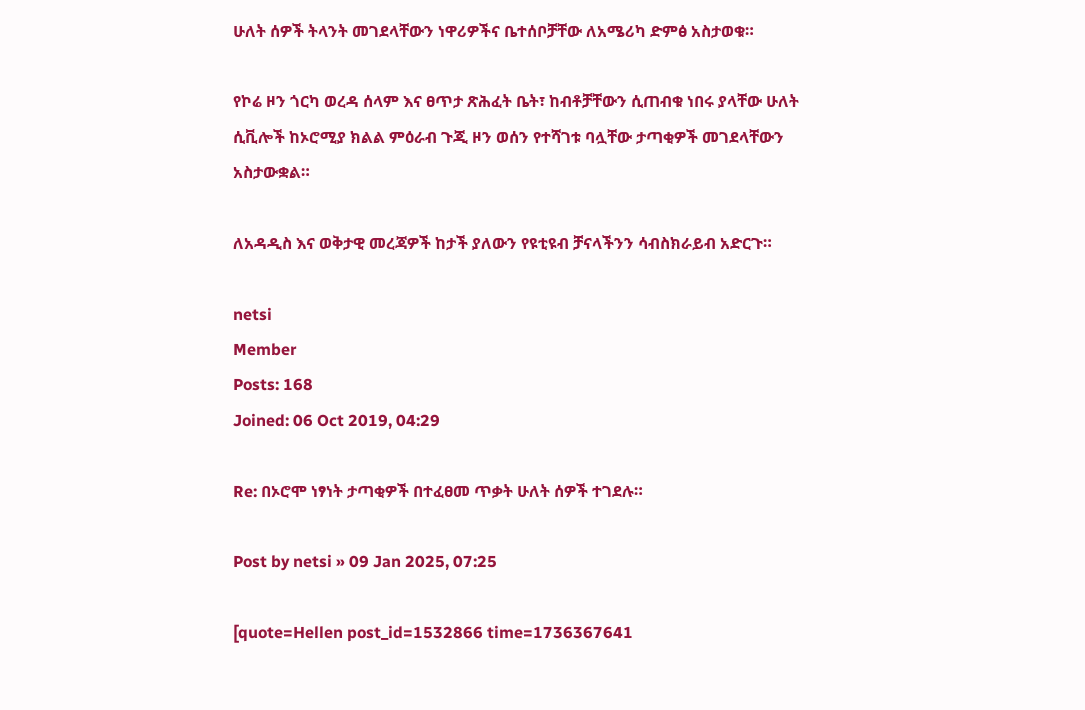ሁለት ሰዎች ትላንት መገደላቸውን ነዋሪዎችና ቤተሰቦቻቸው ለአሜሪካ ድምፅ አስታወቁ።

የኮሬ ዞን ጎርካ ወረዳ ሰላም እና ፀጥታ ጽሕፈት ቤት፣ ከብቶቻቸውን ሲጠብቁ ነበሩ ያላቸው ሁለት ሲቪሎች ከኦሮሚያ ክልል ምዕራብ ጉጂ ዞን ወሰን የተሻገቱ ባሏቸው ታጣቂዎች መገደላቸውን አስታውቋል።

ለአዳዲስ እና ወቅታዊ መረጃዎች ከታች ያለውን የዩቲዩብ ቻናላችንን ሳብስክራይብ አድርጉ።

netsi
Member
Posts: 168
Joined: 06 Oct 2019, 04:29

Re: በኦሮሞ ነፃነት ታጣቂዎች በተፈፀመ ጥቃት ሁለት ሰዎች ተገደሉ።

Post by netsi » 09 Jan 2025, 07:25

[quote=Hellen post_id=1532866 time=1736367641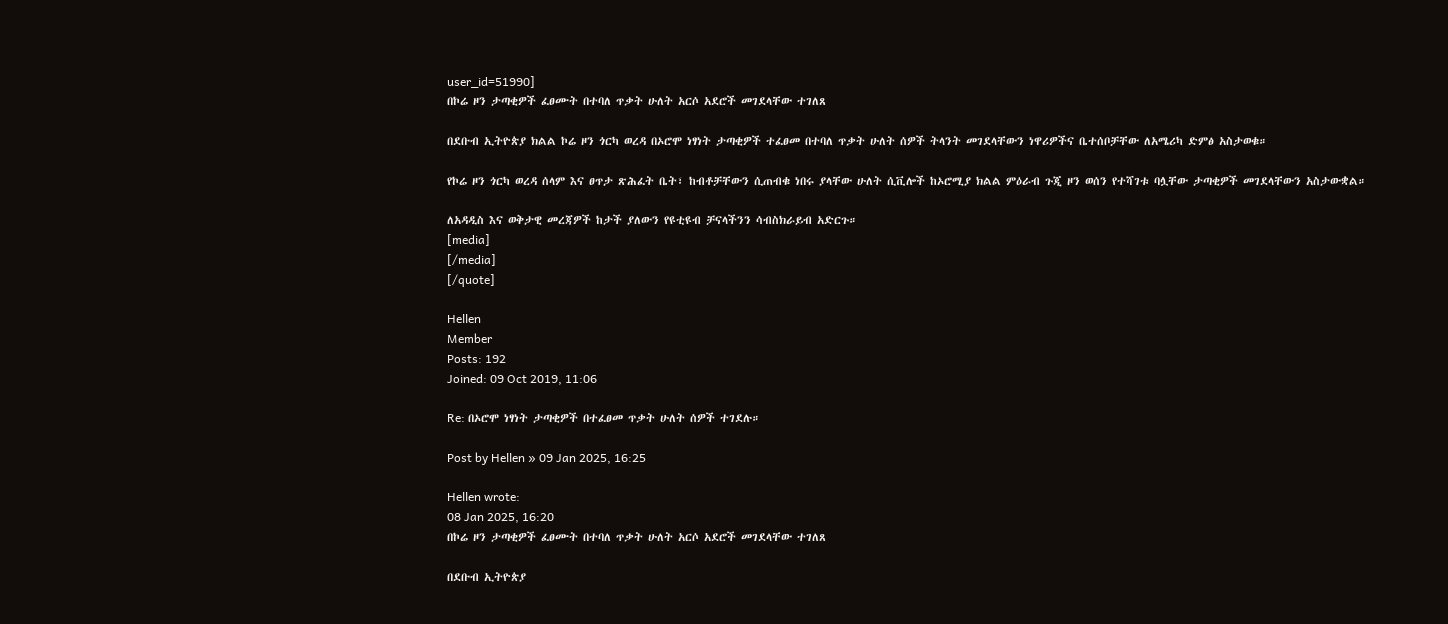user_id=51990]
በኮሬ ዞን ታጣቂዎች ፈፀሙት በተባለ ጥቃት ሁለት አርሶ አደሮች መገደላቸው ተገለጸ

በደቡብ ኢትዮጵያ ክልል ኮሬ ዞን ጎርካ ወረዳ በኦሮሞ ነፃነት ታጣቂዎች ተፈፀመ በተባለ ጥቃት ሁለት ሰዎች ትላንት መገደላቸውን ነዋሪዎችና ቤተሰቦቻቸው ለአሜሪካ ድምፅ አስታወቁ።

የኮሬ ዞን ጎርካ ወረዳ ሰላም እና ፀጥታ ጽሕፈት ቤት፣ ከብቶቻቸውን ሲጠብቁ ነበሩ ያላቸው ሁለት ሲቪሎች ከኦሮሚያ ክልል ምዕራብ ጉጂ ዞን ወሰን የተሻገቱ ባሏቸው ታጣቂዎች መገደላቸውን አስታውቋል።

ለአዳዲስ እና ወቅታዊ መረጃዎች ከታች ያለውን የዩቲዩብ ቻናላችንን ሳብስክራይብ አድርጉ።
[media]
[/media]
[/quote]

Hellen
Member
Posts: 192
Joined: 09 Oct 2019, 11:06

Re: በኦሮሞ ነፃነት ታጣቂዎች በተፈፀመ ጥቃት ሁለት ሰዎች ተገደሉ።

Post by Hellen » 09 Jan 2025, 16:25

Hellen wrote:
08 Jan 2025, 16:20
በኮሬ ዞን ታጣቂዎች ፈፀሙት በተባለ ጥቃት ሁለት አርሶ አደሮች መገደላቸው ተገለጸ

በደቡብ ኢትዮጵያ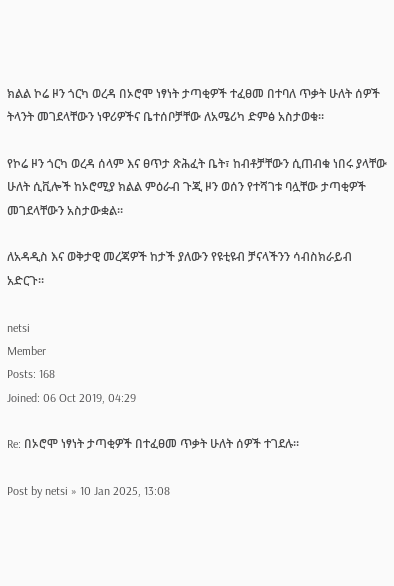ክልል ኮሬ ዞን ጎርካ ወረዳ በኦሮሞ ነፃነት ታጣቂዎች ተፈፀመ በተባለ ጥቃት ሁለት ሰዎች ትላንት መገደላቸውን ነዋሪዎችና ቤተሰቦቻቸው ለአሜሪካ ድምፅ አስታወቁ።

የኮሬ ዞን ጎርካ ወረዳ ሰላም እና ፀጥታ ጽሕፈት ቤት፣ ከብቶቻቸውን ሲጠብቁ ነበሩ ያላቸው ሁለት ሲቪሎች ከኦሮሚያ ክልል ምዕራብ ጉጂ ዞን ወሰን የተሻገቱ ባሏቸው ታጣቂዎች መገደላቸውን አስታውቋል።

ለአዳዲስ እና ወቅታዊ መረጃዎች ከታች ያለውን የዩቲዩብ ቻናላችንን ሳብስክራይብ አድርጉ።

netsi
Member
Posts: 168
Joined: 06 Oct 2019, 04:29

Re: በኦሮሞ ነፃነት ታጣቂዎች በተፈፀመ ጥቃት ሁለት ሰዎች ተገደሉ።

Post by netsi » 10 Jan 2025, 13:08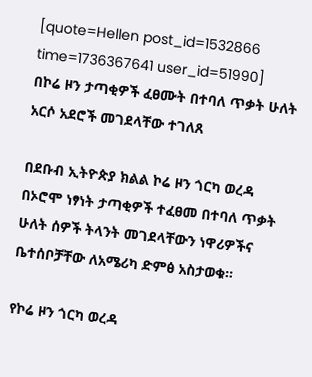[quote=Hellen post_id=1532866 time=1736367641 user_id=51990]
በኮሬ ዞን ታጣቂዎች ፈፀሙት በተባለ ጥቃት ሁለት አርሶ አደሮች መገደላቸው ተገለጸ

በደቡብ ኢትዮጵያ ክልል ኮሬ ዞን ጎርካ ወረዳ በኦሮሞ ነፃነት ታጣቂዎች ተፈፀመ በተባለ ጥቃት ሁለት ሰዎች ትላንት መገደላቸውን ነዋሪዎችና ቤተሰቦቻቸው ለአሜሪካ ድምፅ አስታወቁ።

የኮሬ ዞን ጎርካ ወረዳ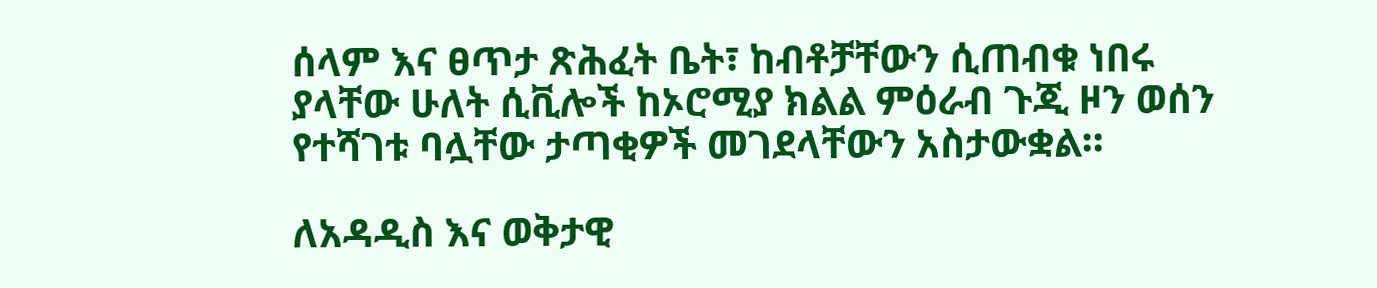ሰላም እና ፀጥታ ጽሕፈት ቤት፣ ከብቶቻቸውን ሲጠብቁ ነበሩ ያላቸው ሁለት ሲቪሎች ከኦሮሚያ ክልል ምዕራብ ጉጂ ዞን ወሰን የተሻገቱ ባሏቸው ታጣቂዎች መገደላቸውን አስታውቋል።

ለአዳዲስ እና ወቅታዊ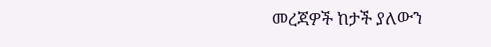መረጃዎች ከታች ያለውን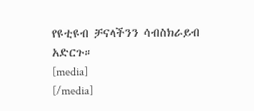የዩቲዩብ ቻናላችንን ሳብስክራይብ አድርጉ።
[media]
[/media]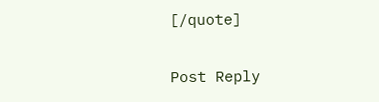[/quote]

Post Reply